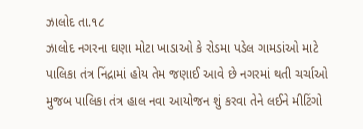ઝાલોદ તા.૧૮
ઝાલોદ નગરના ઘણા મોટા ખાડાઓ કે રોડમા પડેલ ગામડાંઓ માટે પાલિકા તંત્ર નિંદ્રામાં હોય તેમ જણાઈ આવે છે નગરમાં થતી ચર્ચાઓ મુજબ પાલિકા તંત્ર હાલ નવા આયોજન શું કરવા તેને લઈને મીટિંગો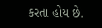કરતા હોય છે.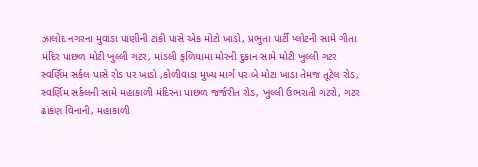ઝાલોદ નગરના મુવાડા પાણીની ટાંકી પાસે એક મોટો ખાડો, પ્રભુતા પાર્ટી પ્લોટની સામે ગીતા મંદિર પાછળ મોટી ખુલ્લી ગટર, માંડલી ફળિયામા મોરની દુકાન સામે મોટી ખુલ્લી ગટર સ્વર્ણિમ સર્કલ પાસે રોડ પર ખાડો ,કોળીવાડા મુખ્ય માર્ગ પર બે મોટા ખાડા તેમજ તૂટેલ રોડ, સ્વર્ણિમ સર્કલની સામે મહાકાળી મંદિરના પાછળ જર્જરીત રોડ, ખુલ્લી ઉભરાતી ગટરો, ગટર ઢાંકણ વિનાની, મહાકાળી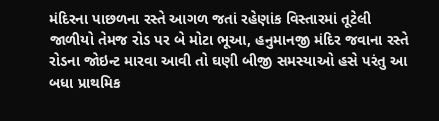મંદિરના પાછળના રસ્તે આગળ જતાં રહેણાંક વિસ્તારમાં તૂટેલી જાળીયો તેમજ રોડ પર બે મોટા ભૂઆ, હનુમાનજી મંદિર જવાના રસ્તે રોડના જોઇન્ટ મારવા આવી તો ઘણી બીજી સમસ્યાઓ હસે પરંતુ આ બધા પ્રાથમિક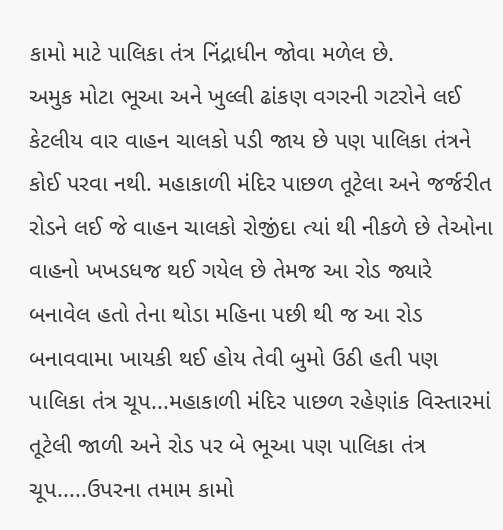કામો માટે પાલિકા તંત્ર નિંદ્રાધીન જોવા મળેલ છે.
અમુક મોટા ભૂઆ અને ખુલ્લી ઢાંકણ વગરની ગટરોને લઈ કેટલીય વાર વાહન ચાલકો પડી જાય છે પણ પાલિકા તંત્રને કોઈ પરવા નથી. મહાકાળી મંદિર પાછળ તૂટેલા અને જર્જરીત રોડને લઈ જે વાહન ચાલકો રોજીંદા ત્યાં થી નીકળે છે તેઓના વાહનો ખખડધજ થઈ ગયેલ છે તેમજ આ રોડ જ્યારે બનાવેલ હતો તેના થોડા મહિના પછી થી જ આ રોડ બનાવવામા ખાયકી થઈ હોય તેવી બુમો ઉઠી હતી પણ પાલિકા તંત્ર ચૂપ...મહાકાળી મંદિર પાછળ રહેણાંક વિસ્તારમાં તૂટેલી જાળી અને રોડ પર બે ભૂઆ પણ પાલિકા તંત્ર ચૂપ.....ઉપરના તમામ કામો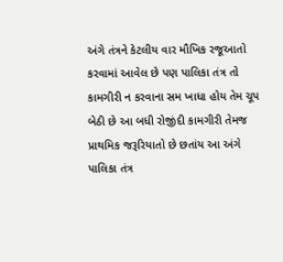અંગે તંત્રને કેટલીય વાર મૌખિક રજૂઆતો કરવામાં આવેલ છે પણ પાલિકા તંત્ર તો કામગીરી ન કરવાના સમ ખાધા હોય તેમ ચૂપ બેઠી છે આ બધી રોજીંદી કામગીરી તેમજ પ્રાથમિક જરૂરિયાતો છે છતાંય આ અંગે પાલિકા તંત્ર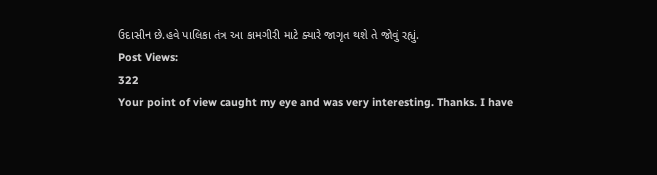ઉદાસીન છે.હવે પાલિકા તંત્ર આ કામગીરી માટે ક્યારે જાગૃત થશે તે જોવું રહ્યું.
Post Views:
322
Your point of view caught my eye and was very interesting. Thanks. I have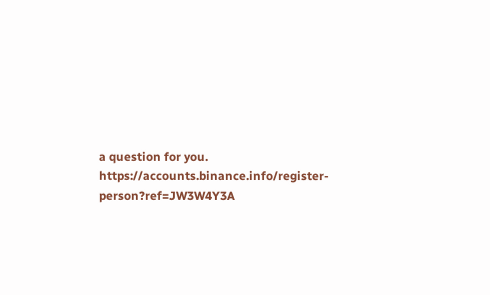a question for you. https://accounts.binance.info/register-person?ref=JW3W4Y3A